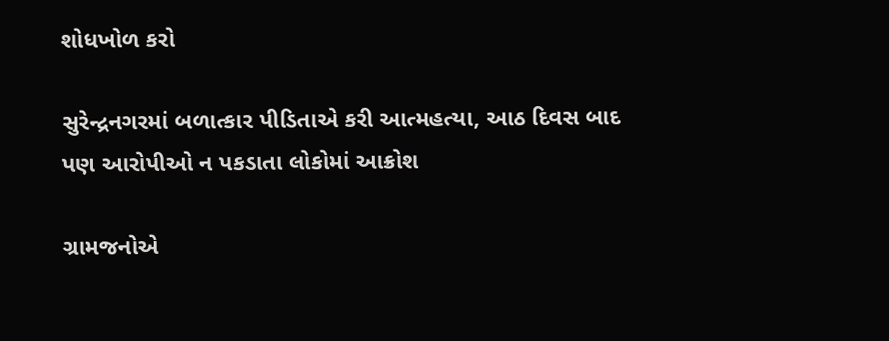શોધખોળ કરો

સુરેન્દ્રનગરમાં બળાત્કાર પીડિતાએ કરી આત્મહત્યા, આઠ દિવસ બાદ પણ આરોપીઓ ન પકડાતા લોકોમાં આક્રોશ

ગ્રામજનોએ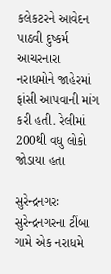કલેકટરને આવેદન પાઠવી દુષ્કર્મ આચરનારા નરાધમોને જાહેરમાં ફાંસી આપવાની માંગ કરી હતી. રેલીમાં 200થી વધુ લોકો જોડાયા હતા

સુરેન્દ્રનગરઃ સુરેન્દ્રનગરના ટીંબા ગામે એક નરાધમે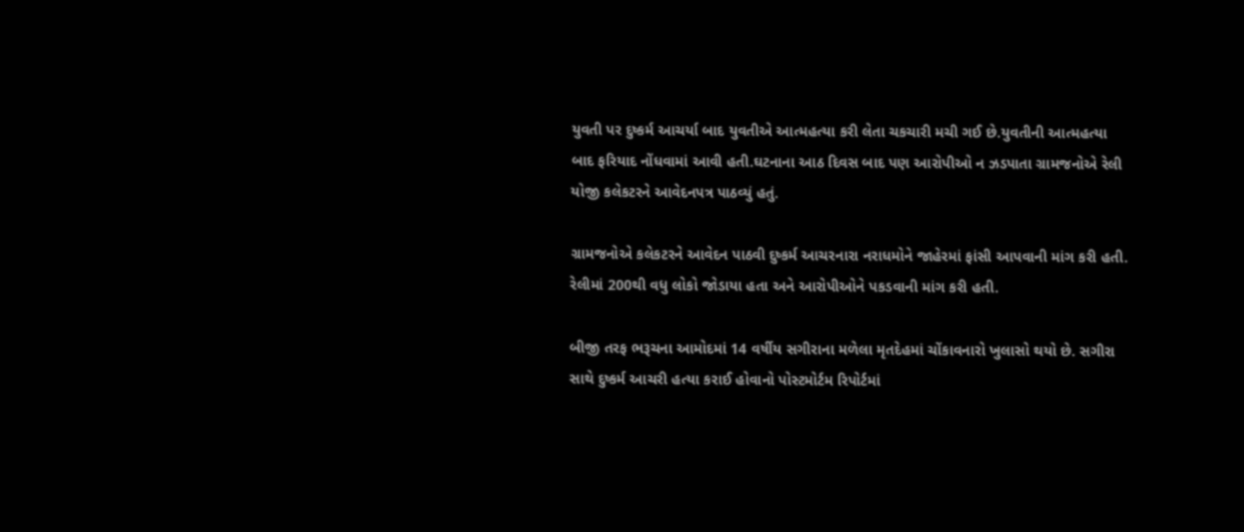યુવતી પર દુષ્કર્મ આચર્યા બાદ યુવતીએ આત્મહત્યા કરી લેતા ચકચારી મચી ગઈ છે.યુવતીની આત્મહત્યા બાદ ફરિયાદ નોંધવામાં આવી હતી.ઘટનાના આઠ દિવસ બાદ પણ આરોપીઓ ન ઝડપાતા ગ્રામજનોએ રેલી યોજી કલેકટરને આવેદનપત્ર પાઠવ્યું હતું.

ગ્રામજનોએ કલેકટરને આવેદન પાઠવી દુષ્કર્મ આચરનારા નરાધમોને જાહેરમાં ફાંસી આપવાની માંગ કરી હતી. રેલીમાં 200થી વધુ લોકો જોડાયા હતા અને આરોપીઓને પકડવાની માંગ કરી હતી.

બીજી તરફ ભરૂચના આમોદમાં 14 વર્ષીય સગીરાના મળેલા મૃતદેહમાં ચોંકાવનારો ખુલાસો થયો છે. સગીરા સાથે દુષ્કર્મ આચરી હત્યા કરાઈ હોવાનો પોસ્ટમોર્ટમ રિપોર્ટમાં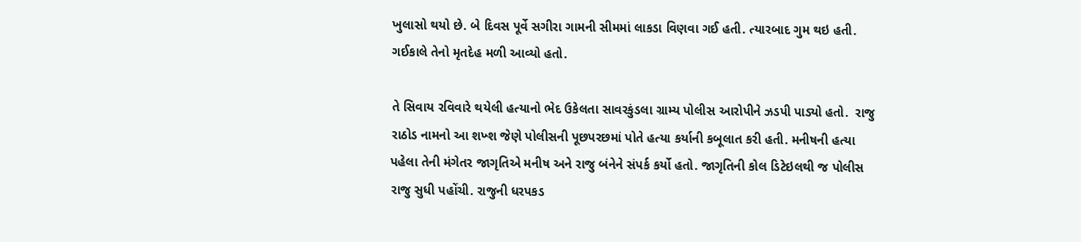ખુલાસો થયો છે. બે દિવસ પૂર્વે સગીરા ગામની સીમમાં લાકડા વિણવા ગઈ હતી. ત્યારબાદ ગુમ થઇ હતી. ગઈકાલે તેનો મૃતદેહ મળી આવ્યો હતો.

તે સિવાય રવિવારે થયેલી હત્યાનો ભેદ ઉકેલતા સાવરકુંડલા ગ્રામ્ય પોલીસ આરોપીને ઝડપી પાડ્યો હતો.  રાજુ રાઠોડ નામનો આ શખ્શ જેણે પોલીસની પૂછપરછમાં પોતે હત્યા કર્યાની કબૂલાત કરી હતી. મનીષની હત્યા પહેલા તેની મંગેતર જાગૃતિએ મનીષ અને રાજુ બંનેને સંપર્ક કર્યો હતો. જાગૃતિની કોલ ડિટેઇલથી જ પોલીસ રાજુ સુધી પહોંચી. રાજુની ધરપકડ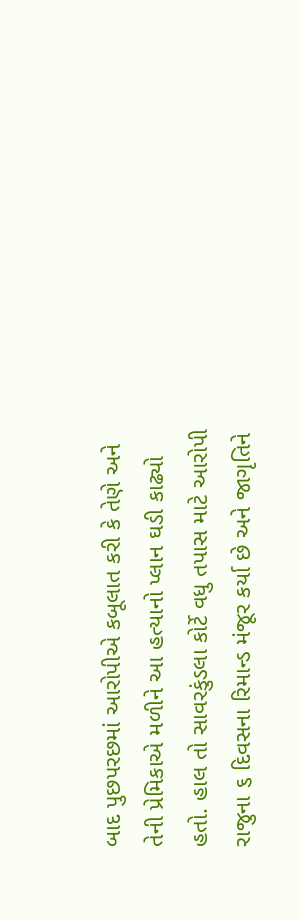બાદ પુછપરછમાં આરોપીએ કબૂલાત કરી કે તેણે અને તેની પ્રેમિકાએ મળીને આ હત્યાનો પ્લાન ઘડી કાઢ્યો હતો. હાલ તો સાવરકુંડલા કોર્ટે વધુ તપાસ માટે આરોપી રાજુના ૬ દિવસના રિમાન્ડ મંજૂર કર્યા છે અને જાગૃતિને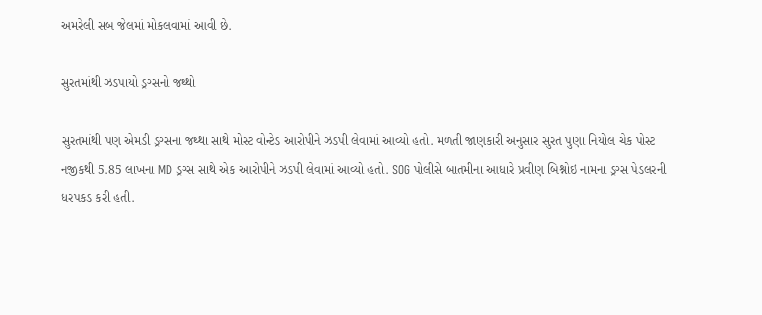અમરેલી સબ જેલમાં મોકલવામાં આવી છે.

સુરતમાંથી ઝડપાયો ડ્રગ્સનો જથ્થો

સુરતમાંથી પણ એમડી ડ્રગ્સના જથ્થા સાથે મોસ્ટ વોન્ટેડ આરોપીને ઝડપી લેવામાં આવ્યો હતો. મળતી જાણકારી અનુસાર સુરત પુણા નિયોલ ચેક પોસ્ટ નજીકથી 5.85 લાખના MD ડ્રગ્સ સાથે એક આરોપીને ઝડપી લેવામાં આવ્યો હતો. SOG પોલીસે બાતમીના આધારે પ્રવીણ બિશ્નોઇ નામના ડ્રગ્સ પેડલરની ધરપકડ કરી હતી.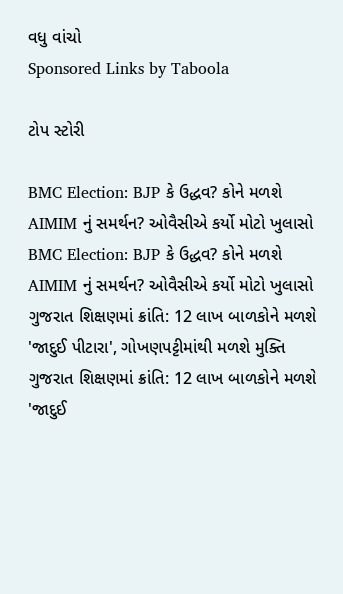વધુ વાંચો
Sponsored Links by Taboola

ટોપ સ્ટોરી

BMC Election: BJP કે ઉદ્ધવ? કોને મળશે AIMIM નું સમર્થન? ઓવૈસીએ કર્યો મોટો ખુલાસો
BMC Election: BJP કે ઉદ્ધવ? કોને મળશે AIMIM નું સમર્થન? ઓવૈસીએ કર્યો મોટો ખુલાસો
ગુજરાત શિક્ષણમાં ક્રાંતિ: 12 લાખ બાળકોને મળશે 'જાદુઈ પીટારા', ગોખણપટ્ટીમાંથી મળશે મુક્તિ
ગુજરાત શિક્ષણમાં ક્રાંતિ: 12 લાખ બાળકોને મળશે 'જાદુઈ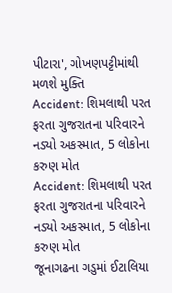પીટારા', ગોખણપટ્ટીમાંથી મળશે મુક્તિ
Accident: શિમલાથી પરત ફરતા ગુજરાતના પરિવારને નડ્યો અકસ્માત, 5 લોકોના કરુણ મોત
Accident: શિમલાથી પરત ફરતા ગુજરાતના પરિવારને નડ્યો અકસ્માત, 5 લોકોના કરુણ મોત
જૂનાગઢના ગડુમાં ઈટાલિયા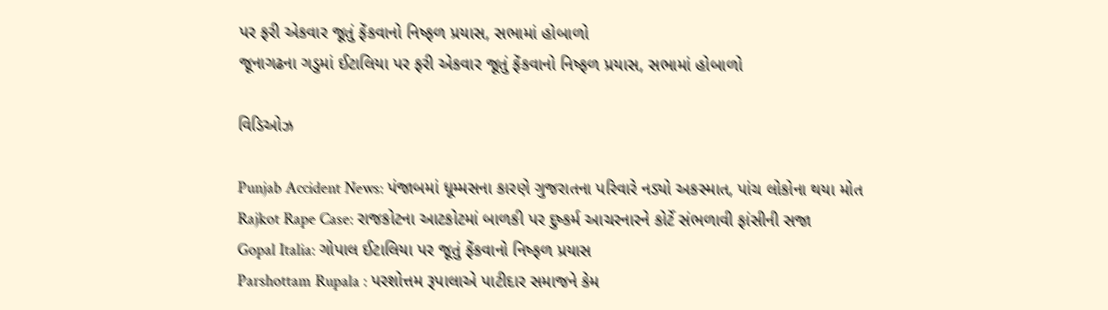પર ફરી એકવાર જૂતું ફેંકવાનો નિષ્ફળ પ્રયાસ, સભામાં હોબાળો
જૂનાગઢના ગડુમાં ઈટાલિયા પર ફરી એકવાર જૂતું ફેંકવાનો નિષ્ફળ પ્રયાસ, સભામાં હોબાળો

વિડિઓઝ

Punjab Accident News: પંજાબમાં ધૂમ્મસના કારણે ગુજરાતના પરિવારે નડ્યો અકસ્માત, પાંચ લોકોના થયા મોત
Rajkot Rape Case: રાજકોટના આટકોટમાં બાળકી પર દુષ્કર્મ આચરનારને કોર્ટે સંભળાવી ફાંસીની સજા
Gopal Italia: ગોપાલ ઈટાલિયા પર જૂતું ફેંકવાનો નિષ્ફળ પ્રયાસ
Parshottam Rupala : પરશોત્તમ રૂપાલાએ પાટીદાર સમાજને કેમ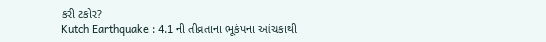કરી ટકોર?
Kutch Earthquake : 4.1 ની તીવ્રતાના ભૂકંપના આંચકાથી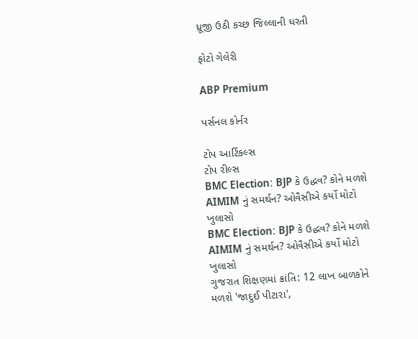ધ્રૂજી ઉઠી કચ્છ જિલ્લાની ધરતી

ફોટો ગેલેરી

ABP Premium

પર્સનલ કોર્નર

ટોપ આર્ટિકલ્સ
ટોપ રીલ્સ
BMC Election: BJP કે ઉદ્ધવ? કોને મળશે AIMIM નું સમર્થન? ઓવૈસીએ કર્યો મોટો ખુલાસો
BMC Election: BJP કે ઉદ્ધવ? કોને મળશે AIMIM નું સમર્થન? ઓવૈસીએ કર્યો મોટો ખુલાસો
ગુજરાત શિક્ષણમાં ક્રાંતિ: 12 લાખ બાળકોને મળશે 'જાદુઈ પીટારા',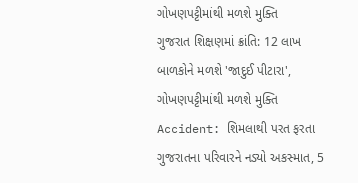ગોખણપટ્ટીમાંથી મળશે મુક્તિ
ગુજરાત શિક્ષણમાં ક્રાંતિ: 12 લાખ બાળકોને મળશે 'જાદુઈ પીટારા', ગોખણપટ્ટીમાંથી મળશે મુક્તિ
Accident: શિમલાથી પરત ફરતા ગુજરાતના પરિવારને નડ્યો અકસ્માત, 5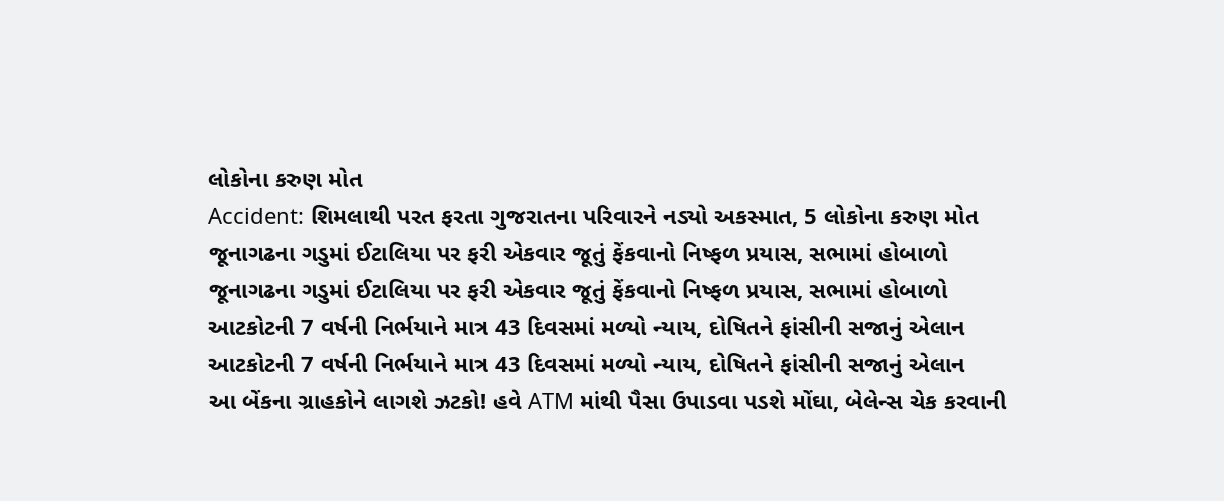લોકોના કરુણ મોત
Accident: શિમલાથી પરત ફરતા ગુજરાતના પરિવારને નડ્યો અકસ્માત, 5 લોકોના કરુણ મોત
જૂનાગઢના ગડુમાં ઈટાલિયા પર ફરી એકવાર જૂતું ફેંકવાનો નિષ્ફળ પ્રયાસ, સભામાં હોબાળો
જૂનાગઢના ગડુમાં ઈટાલિયા પર ફરી એકવાર જૂતું ફેંકવાનો નિષ્ફળ પ્રયાસ, સભામાં હોબાળો
આટકોટની 7 વર્ષની નિર્ભયાને માત્ર 43 દિવસમાં મળ્યો ન્યાય, દોષિતને ફાંસીની સજાનું એલાન
આટકોટની 7 વર્ષની નિર્ભયાને માત્ર 43 દિવસમાં મળ્યો ન્યાય, દોષિતને ફાંસીની સજાનું એલાન
આ બેંકના ગ્રાહકોને લાગશે ઝટકો! હવે ATM માંથી પૈસા ઉપાડવા પડશે મોંઘા, બેલેન્સ ચેક કરવાની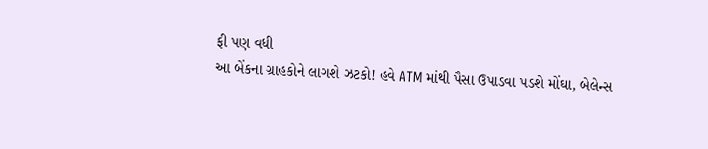ફી પણ વધી
આ બેંકના ગ્રાહકોને લાગશે ઝટકો! હવે ATM માંથી પૈસા ઉપાડવા પડશે મોંઘા, બેલેન્સ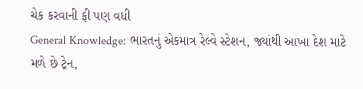ચેક કરવાની ફી પણ વધી
General Knowledge: ભારતનું એકમાત્ર રેલ્વે સ્ટેશન, જ્યાંથી આખા દેશ માટે મળે છે ટ્રેન,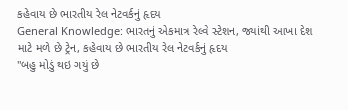કહેવાય છે ભારતીય રેલ નેટવર્કનું હૃદય
General Knowledge: ભારતનું એકમાત્ર રેલ્વે સ્ટેશન, જ્યાંથી આખા દેશ માટે મળે છે ટ્રેન, કહેવાય છે ભારતીય રેલ નેટવર્કનું હૃદય
"બહુ મોડું થઇ ગયું છે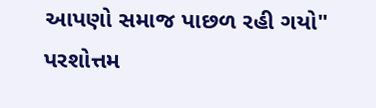આપણો સમાજ પાછળ રહી ગયો" પરશોત્તમ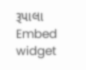રૂપાલા
Embed widget